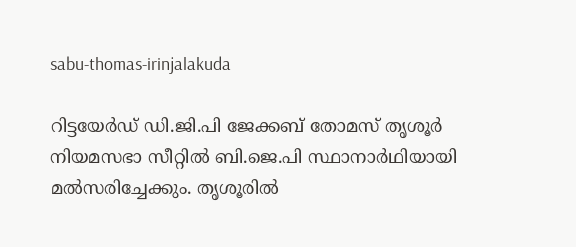sabu-thomas-irinjalakuda

റിട്ടയേര്‍ഡ് ഡി.ജി.പി ജേക്കബ് തോമസ് തൃശൂര്‍ നിയമസഭാ സീറ്റില്‍ ബി.ജെ.പി സ്ഥാനാര്‍ഥിയായി മല്‍സരിച്ചേക്കും. തൃശൂരില്‍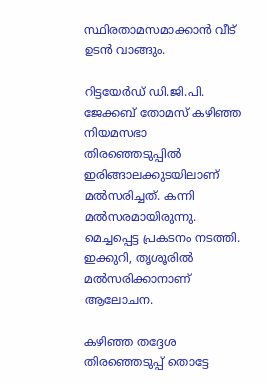സ്ഥിരതാമസമാക്കാന്‍ വീട് ഉടന്‍ വാങ്ങും.

റിട്ടയേര്‍ഡ് ഡി.ജി.പി. ജേക്കബ് തോമസ് കഴിഞ്ഞ നിയമസഭാ തിരഞ്ഞെടുപ്പില്‍ ഇരിങ്ങാലക്കുടയിലാണ് മല്‍സരിച്ചത്. കന്നി മല്‍സരമായിരുന്നു. മെച്ചപ്പെട്ട പ്രകടനം നടത്തി. ഇക്കുറി, തൃശൂരില്‍ മല്‍സരിക്കാനാണ് ആലോചന.

കഴിഞ്ഞ തദ്ദേശ തിരഞ്ഞെടുപ്പ് തൊട്ടേ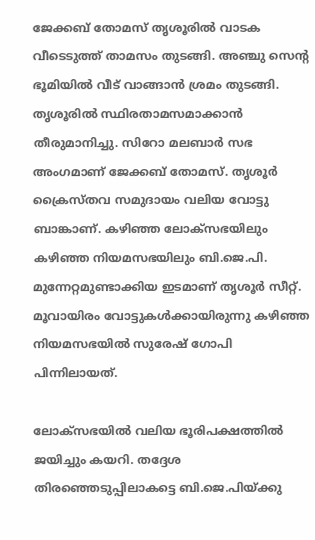ജേക്കബ് തോമസ് തൃശൂരില്‍ വാടക വീടെടുത്ത് താമസം തുടങ്ങി. അ‍ഞ്ചു സെന്‍റ ഭൂമിയില്‍ വീട് വാങ്ങാന്‍ ശ്രമം തുടങ്ങി. തൃശൂരില്‍ സ്ഥിരതാമസമാക്കാന്‍ തീരുമാനിച്ചു. സിറോ മലബാര്‍ സഭ അംഗമാണ് ജേക്കബ് തോമസ്. തൃശൂര്‍ ക്രൈസ്തവ സമുദായം വലിയ വോട്ടു ബാങ്കാണ്. കഴിഞ്ഞ ലോക്സഭയിലും കഴിഞ്ഞ നിയമസഭയിലും ബി.ജെ.പി. മുന്നേറ്റമുണ്ടാക്കിയ ഇടമാണ് തൃശൂര്‍ സീറ്റ്. മൂവായിരം വോട്ടുകള്‍ക്കായിരുന്നു കഴിഞ്ഞ നിയമസഭയില്‍ സുരേഷ് ഗോപി പിന്നിലായത്.

ലോക്സഭയില്‍ വലിയ ഭൂരിപക്ഷത്തില്‍ ജയിച്ചും കയറി. തദ്ദേശ തിരഞ്ഞെടുപ്പിലാകട്ടെ ബി.ജെ.പിയ്ക്കു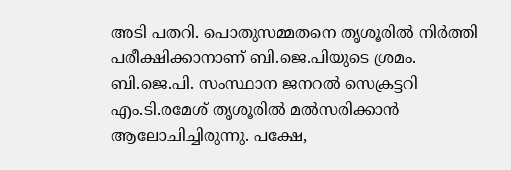അടി പതറി. പൊതുസമ്മതനെ തൃശൂരില്‍ നിര്‍ത്തി പരീക്ഷിക്കാനാണ് ബി.ജെ.പിയുടെ ശ്രമം. ബി.ജെ.പി. സംസ്ഥാന ജനറല്‍ സെക്രട്ടറി എം.ടി.രമേശ് തൃശൂരില്‍ മല്‍സരിക്കാന്‍ ആലോചിച്ചിരുന്നു. പക്ഷേ,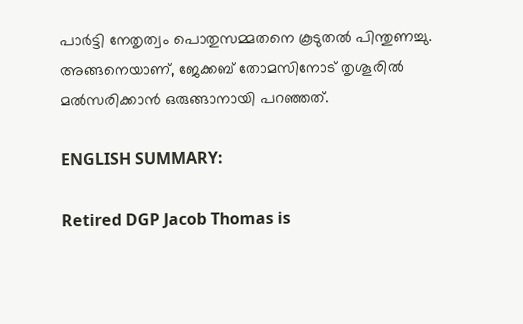പാര്‍ട്ടി നേതൃത്വം പൊതുസമ്മതനെ കൂടുതല്‍ പിന്തുണച്ചു. അങ്ങനെയാണ്, ജേക്കബ് തോമസിനോട് തൃശൂരില്‍ മല്‍സരിക്കാന്‍ ഒരുങ്ങാനായി പറഞ്ഞത്.

ENGLISH SUMMARY:

Retired DGP Jacob Thomas is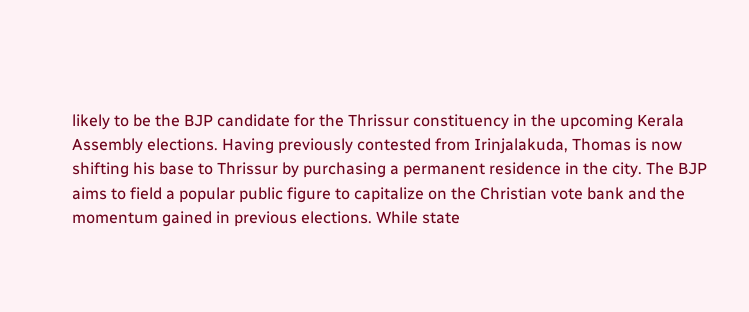likely to be the BJP candidate for the Thrissur constituency in the upcoming Kerala Assembly elections. Having previously contested from Irinjalakuda, Thomas is now shifting his base to Thrissur by purchasing a permanent residence in the city. The BJP aims to field a popular public figure to capitalize on the Christian vote bank and the momentum gained in previous elections. While state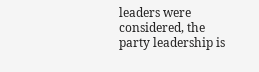leaders were considered, the party leadership is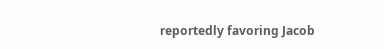reportedly favoring Jacob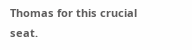Thomas for this crucial seat.